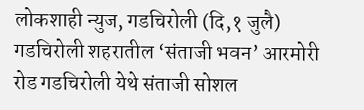लोकशाही न्युज, गडचिरोली (दि,१ जुलै)
गडचिरोली शहरातील ‘संताजी भवन’ आरमोरी रोड गडचिरोली येथे संताजी सोशल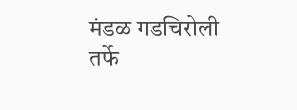मंडळ गडचिरोली तर्फे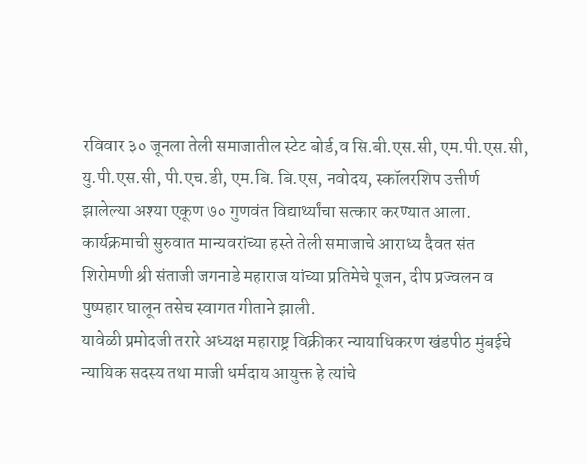रविवार ३० जूनला तेली समाजातील स्टेट बोर्ड,व सि.बी.एस.सी, एम.पी.एस.सी, यु.पी.एस.सी, पी.एच.डी, एम.बि. बि.एस, नवोदय, स्कॉलरशिप उत्तीर्ण झालेल्या अश्या एकूण ७० गुणवंत विद्यार्थ्यांचा सत्कार करण्यात आला.
कार्यक्रमाची सुरुवात मान्यवरांच्या हस्ते तेली समाजाचे आराध्य दैवत संत शिरोमणी श्री संताजी जगनाडे महाराज यांच्या प्रतिमेचे पूजन, दीप प्रज्वलन व पुष्पहार घालून तसेच स्वागत गीताने झाली.
यावेळी प्रमोदजी तरारे अध्यक्ष महाराष्ट्र विक्रीकर न्यायाधिकरण खंडपीठ मुंबईचे न्यायिक सदस्य तथा माजी धर्मदाय आयुक्त हे त्यांचे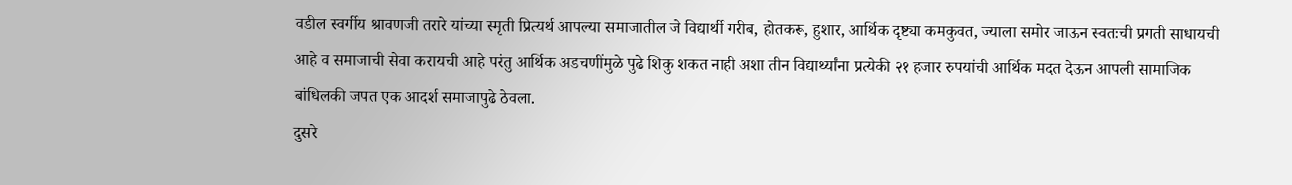वडील स्वर्गीय श्रावणजी तरारे यांच्या स्मृती प्रित्यर्थ आपल्या समाजातील जे विद्यार्थी गरीब, होतकरू, हुशार, आर्थिक दृष्ट्या कमकुवत, ज्याला समोर जाऊन स्वतःची प्रगती साधायची आहे व समाजाची सेवा करायची आहे परंतु आर्थिक अडचणींमुळे पुढे शिकु शकत नाही अशा तीन विद्यार्थ्यांना प्रत्येकी २१ हजार रुपयांची आर्थिक मदत देऊन आपली सामाजिक बांधिलकी जपत एक आदर्श समाजापुढे ठेवला.
दुसरे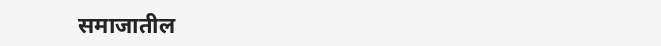समाजातील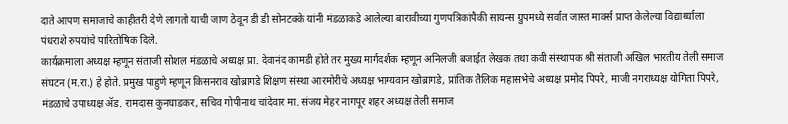दाते आपण समाजाचे काहीतरी देणे लागतो याची जाण ठेवून डी डी सोनटक्के यांनी मंडळाकडे आलेल्या बारावीच्या गुणपत्रिकांपैकी सायन्स ग्रुपमध्ये सर्वात जास्त मार्क्स प्राप्त केलेल्या विद्यार्थ्याला पंधराशे रुपयांचे पारितोषिक दिले.
कार्यक्रमाला अध्यक्ष म्हणून संताजी सोशल मंडळाचे अध्यक्ष प्रा. देवानंद कामडी होते तर मुख्य मार्गदर्शक म्हणून अनिलजी बजाईत लेखक तथा कवी संस्थापक श्री संताजी अखिल भारतीय तेली समाज संघटन (म.रा.) हे होते. प्रमुख पाहुणे म्हणून किसनराव खोब्रागडे शिक्षण संस्था आरमोरीचे अध्यक्ष भाग्यवान खोब्रागडे, प्रांतिक तैलिक महासभेचे अध्यक्ष प्रमोद पिपरे, माजी नगराध्यक्ष योगिता पिपरे, मंडळाचे उपाध्यक्ष ॲड. रामदास कुनघाडकर, सचिव गोपीनाथ चांदेवार मा. संजय मेहर नागपूर शहर अध्यक्ष तेली समाज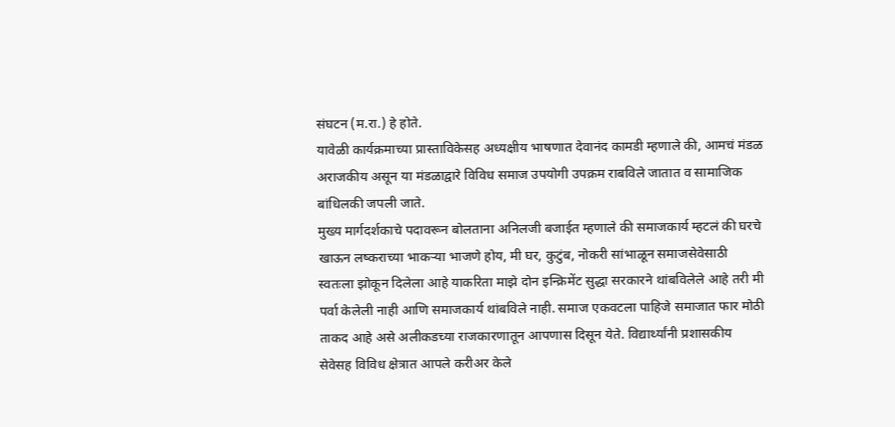संघटन (म.रा.) हे होते.
यावेळी कार्यक्रमाच्या प्रास्ताविकेसह अध्यक्षीय भाषणात देवानंद कामडी म्हणाले की, आमचं मंडळ अराजकीय असून या मंडळाद्वारे विविध समाज उपयोगी उपक्रम राबविले जातात व सामाजिक बांधिलकी जपली जाते.
मुख्य मार्गदर्शकाचे पदावरून बोलताना अनिलजी बजाईत म्हणाले की समाजकार्य म्हटलं की घरचे खाऊन लष्कराच्या भाकऱ्या भाजणे होय, मी घर, कुटुंब, नोकरी सांभाळून समाजसेवेसाठी स्वतःला झोकून दिलेला आहे याकरिता माझे दोन इन्क्रिमेंट सुद्धा सरकारने थांबविलेले आहे तरी मी पर्वा केलेली नाही आणि समाजकार्य थांबविले नाही. समाज एकवटला पाहिजे समाजात फार मोठी ताकद आहे असे अलीकडच्या राजकारणातून आपणास दिसून येते. विद्यार्थ्यांनी प्रशासकीय सेवेसह विविध क्षेत्रात आपले करीअर केले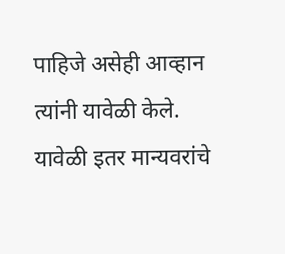पाहिजे असेही आव्हान त्यांनी यावेळी केले. यावेळी इतर मान्यवरांचे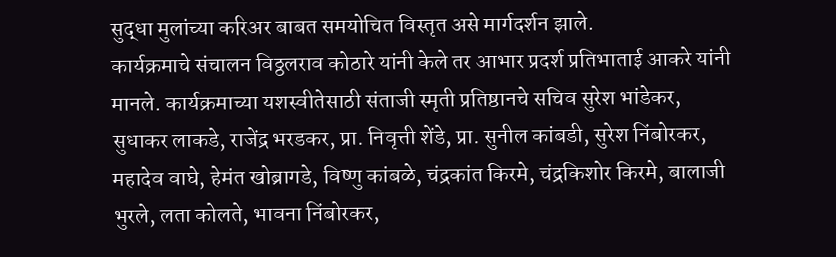सुद्धा मुलांच्या करिअर बाबत समयोचित विस्तृत असे मार्गदर्शन झाले.
कार्यक्रमाचे संचालन विठ्ठलराव कोठारे यांनी केले तर आभार प्रदर्श प्रतिभाताई आकरे यांनी मानले. कार्यक्रमाच्या यशस्वीतेसाठी संताजी स्मृती प्रतिष्ठानचे सचिव सुरेश भांडेकर, सुधाकर लाकडे, राजेंद्र भरडकर, प्रा. निवृत्ती शेंडे, प्रा. सुनील कांबडी, सुरेश निंबोरकर, महादेव वाघे, हेमंत खोब्रागडे, विष्णु कांबळे, चंद्रकांत किरमे, चंद्रकिशोर किरमे, बालाजी भुरले, लता कोलते, भावना निंबोरकर,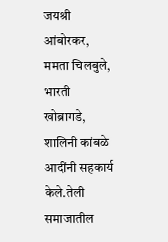जयश्री आंबोरकर, ममता चिलबुले, भारती खोब्रागडे, शालिनी कांबळे आदींनी सहकार्य केले.तेली समाजातील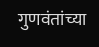गुणवंतांच्या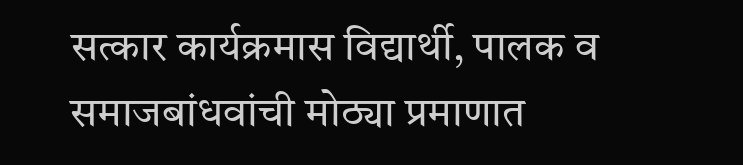सत्कार कार्यक्रमास विद्यार्थी, पालक व समाजबांधवांची मोठ्या प्रमाणात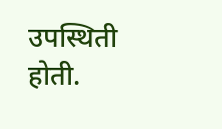उपस्थिती होती.